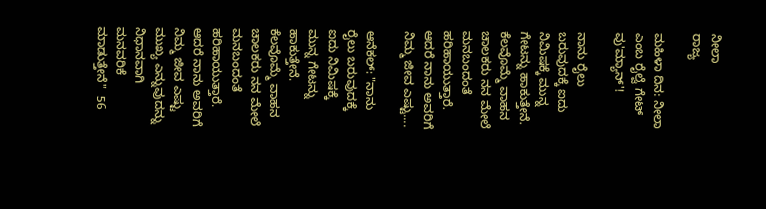ನೀಲಾ
ರಾಜ್ಯ

ಮಹಿಳಾ ದಿನ: ನೀಲಾ ಎಂಬ ರೈಲ್ವೆ ಗೇಟ್ ವು'ಮ್ಯಾನ್'!

ನಾನು ರೈಲು ಬರುವುದಕ್ಕೆ ಐದು ನಿಮಿಷಕ್ಕೆ ಮುನ್ನ ಗೇಟನ್ನು ಹಾಕುತ್ತೇನೆ. ಕೆಲವೊಮ್ಮೆ ವಾಹನ ಚಾಲಕರು ನನ ಮೇಲೆ ಮನಬಂದಂತೆ ಹರಿಹಾಯುತ್ತಾರೆ. ಆದರೆ ನಾನು ಅವರಿಗೆ ನಿಮ್ಮ ಜೀವ ಎಷ್ಟು....

ಆನೆಕಲ್: "ನಾನು ರೈಲು ಬರುವುದಕ್ಕೆ ಐದು ನಿಮಿಷಕ್ಕೆ ಮುನ್ನ ಗೇಟನ್ನು ಹಾಕುತ್ತೇನೆ. ಕೆಲವೊಮ್ಮೆ ವಾಹನ ಚಾಲಕರು ನನ ಮೇಲೆ ಮನಬಂದಂತೆ ಹರಿಹಾಯುತ್ತಾರೆ. ಆದರೆ ನಾನು ಅವರಿಗೆ ನಿಮ್ಮ ಜೀವ ಎಷ್ಟು ಮುಖ್ಯ ಎನ್ನುವುದನ್ನು ನಿಧಾನವಾಗಿ ಮನವರಿಕೆ ಮಾಡುತ್ತೇನೆ"  56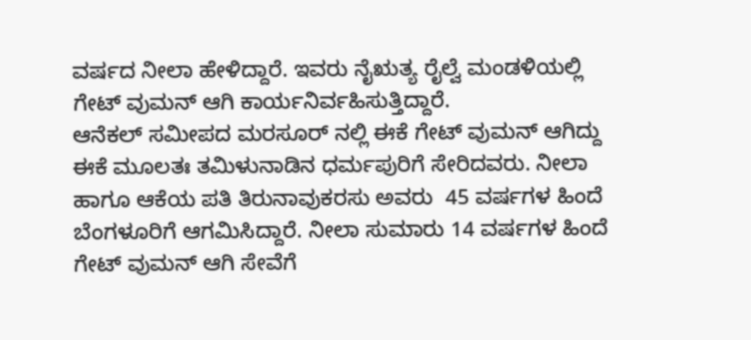ವರ್ಷದ ನೀಲಾ ಹೇಳಿದ್ದಾರೆ. ಇವರು ನೈಋತ್ಯ ರೈಲ್ವೆ ಮಂಡಳಿಯಲ್ಲಿ ಗೇಟ್ ವುಮನ್ ಆಗಿ ಕಾರ್ಯನಿರ್ವಹಿಸುತ್ತಿದ್ದಾರೆ.
ಆನೆಕಲ್ ಸಮೀಪದ ಮರಸೂರ್ ನಲ್ಲಿ ಈಕೆ ಗೇಟ್ ವುಮನ್ ಆಗಿದ್ದು ಈಕೆ ಮೂಲತಃ ತಮಿಳುನಾಡಿನ ಧರ್ಮಪುರಿಗೆ ಸೇರಿದವರು. ನೀಲಾ ಹಾಗೂ ಆಕೆಯ ಪತಿ ತಿರುನಾವುಕರಸು ಅವರು  45 ವರ್ಷಗಳ ಹಿಂದೆ ಬೆಂಗಳೂರಿಗೆ ಆಗಮಿಸಿದ್ದಾರೆ. ನೀಲಾ ಸುಮಾರು 14 ವರ್ಷಗಳ ಹಿಂದೆ ಗೇಟ್ ವುಮನ್ ಆಗಿ ಸೇವೆಗೆ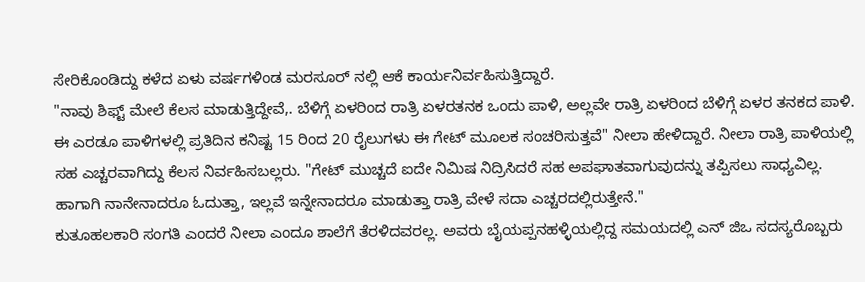ಸೇರಿಕೊಂಡಿದ್ದು ಕಳೆದ ಏಳು ವರ್ಷಗಳಿಂಡ ಮರಸೂರ್ ನಲ್ಲಿ ಆಕೆ ಕಾರ್ಯನಿರ್ವಹಿಸುತ್ತಿದ್ದಾರೆ.
"ನಾವು ಶಿಫ್ಟ್ ಮೇಲೆ ಕೆಲಸ ಮಾಡುತ್ತಿದ್ದೇವೆ,. ಬೆಳಿಗ್ಗೆ ಏಳರಿಂದ ರಾತ್ರಿ ಏಳರತನಕ ಒಂದು ಪಾಳಿ, ಅಲ್ಲವೇ ರಾತ್ರಿ ಏಳರಿಂದ ಬೆಳಿಗ್ಗೆ ಏಳರ ತನಕದ ಪಾಳಿ. ಈ ಎರಡೂ ಪಾಳಿಗಳಲ್ಲಿ ಪ್ರತಿದಿನ ಕನಿಷ್ಟ 15 ರಿಂದ 20 ರೈಲುಗಳು ಈ ಗೇಟ್ ಮೂಲಕ ಸಂಚರಿಸುತ್ತವೆ" ನೀಲಾ ಹೇಳಿದ್ದಾರೆ. ನೀಲಾ ರಾತ್ರಿ ಪಾಳಿಯಲ್ಲಿ ಸಹ ಎಚ್ಚರವಾಗಿದ್ದು ಕೆಲಸ ನಿರ್ವಹಿಸಬಲ್ಲರು. "ಗೇಟ್ ಮುಚ್ಚದೆ ಐದೇ ನಿಮಿಷ ನಿದ್ರಿಸಿದರೆ ಸಹ ಅಪಘಾತವಾಗುವುದನ್ನು ತಪ್ಪಿಸಲು ಸಾಧ್ಯವಿಲ್ಲ. ಹಾಗಾಗಿ ನಾನೇನಾದರೂ ಓದುತ್ತಾ, ಇಲ್ಲವೆ ಇನ್ನೇನಾದರೂ ಮಾಡುತ್ತಾ ರಾತ್ರಿ ವೇಳೆ ಸದಾ ಎಚ್ಚರದಲ್ಲಿರುತ್ತೇನೆ."
ಕುತೂಹಲಕಾರಿ ಸಂಗತಿ ಎಂದರೆ ನೀಲಾ ಎಂದೂ ಶಾಲೆಗೆ ತೆರಳಿದವರಲ್ಲ. ಅವರು ಬೈಯಪ್ಪನಹಳ್ಳಿಯಲ್ಲಿದ್ದ ಸಮಯದಲ್ಲಿ ಎನ್ ಜಿಒ ಸದಸ್ಯರೊಬ್ಬರು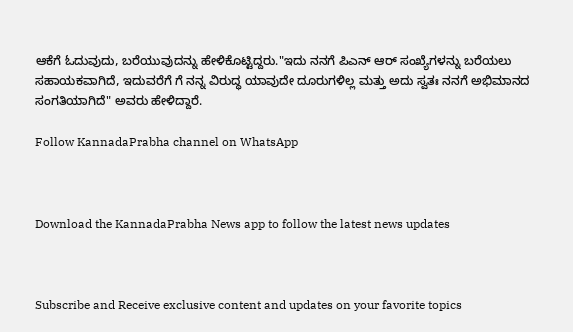ಆಕೆಗೆ ಓದುವುದು, ಬರೆಯುವುದನ್ನು ಹೇಳಿಕೊಟ್ಟಿದ್ದರು."ಇದು ನನಗೆ ಪಿಎನ್ ಆರ್ ಸಂಖ್ಯೆಗಳನ್ನು ಬರೆಯಲು ಸಹಾಯಕವಾಗಿದೆ, ಇದುವರೆಗೆ ಗೆ ನನ್ನ ವಿರುದ್ಧ ಯಾವುದೇ ದೂರುಗಳಿಲ್ಲ ಮತ್ತು ಅದು ಸ್ವತಃ ನನಗೆ ಅಭಿಮಾನದ ಸಂಗತಿಯಾಗಿದೆ" ಅವರು ಹೇಳಿದ್ದಾರೆ.

Follow KannadaPrabha channel on WhatsApp



Download the KannadaPrabha News app to follow the latest news updates



Subscribe and Receive exclusive content and updates on your favorite topics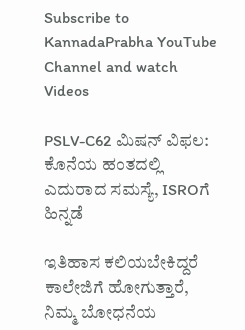Subscribe to KannadaPrabha YouTube Channel and watch Videos

PSLV-C62 ಮಿಷನ್ ವಿಫಲ: ಕೊನೆಯ ಹಂತದಲ್ಲಿ ಎದುರಾದ ಸಮಸ್ಯೆ, ISROಗೆ ಹಿನ್ನಡೆ

ಇತಿಹಾಸ ಕಲಿಯಬೇಕಿದ್ದರೆ ಕಾಲೇಜಿಗೆ ಹೋಗುತ್ತಾರೆ, ನಿಮ್ಮ ಬೋಧನೆಯ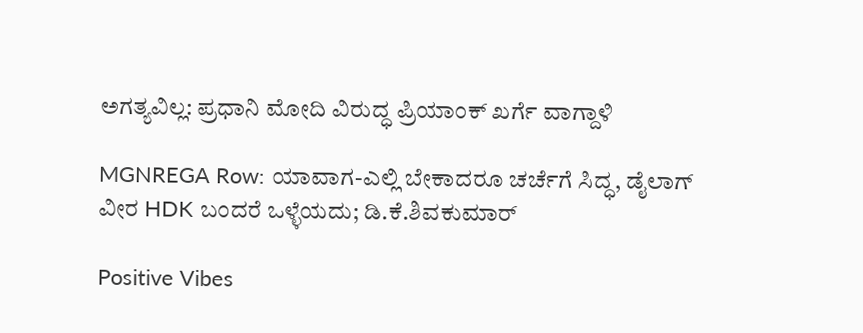ಅಗತ್ಯವಿಲ್ಲ: ಪ್ರಧಾನಿ ಮೋದಿ ವಿರುದ್ಧ ಪ್ರಿಯಾಂಕ್ ಖರ್ಗೆ ವಾಗ್ದಾಳಿ

MGNREGA Row: ಯಾವಾಗ-ಎಲ್ಲಿ ಬೇಕಾದರೂ ಚರ್ಚೆಗೆ ಸಿದ್ಧ, ಡೈಲಾಗ್‌ ವೀರ HDK ಬಂದರೆ ಒಳ್ಳೆಯದು; ಡಿ.ಕೆ.ಶಿವಕುಮಾರ್

Positive Vibes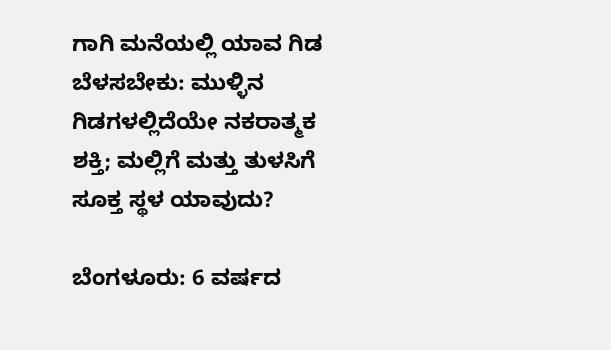ಗಾಗಿ ಮನೆಯಲ್ಲಿ ಯಾವ ಗಿಡ ಬೆಳಸಬೇಕು: ಮುಳ್ಳಿನ ಗಿಡಗಳಲ್ಲಿದೆಯೇ ನಕರಾತ್ಮಕ ಶಕ್ತಿ; ಮಲ್ಲಿಗೆ ಮತ್ತು ತುಳಸಿಗೆ ಸೂಕ್ತ ಸ್ಥಳ ಯಾವುದು?

ಬೆಂಗಳೂರು: 6 ವರ್ಷದ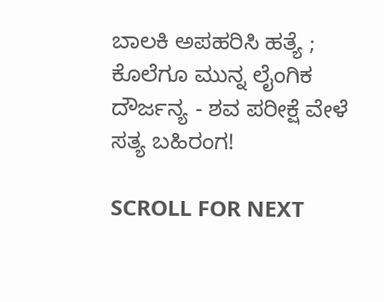ಬಾಲಕಿ ಅಪಹರಿಸಿ ಹತ್ಯೆ ; ಕೊಲೆಗೂ ಮುನ್ನ ಲೈಂಗಿಕ ದೌರ್ಜನ್ಯ - ಶವ ಪರೀಕ್ಷೆ ವೇಳೆ ಸತ್ಯ ಬಹಿರಂಗ!

SCROLL FOR NEXT